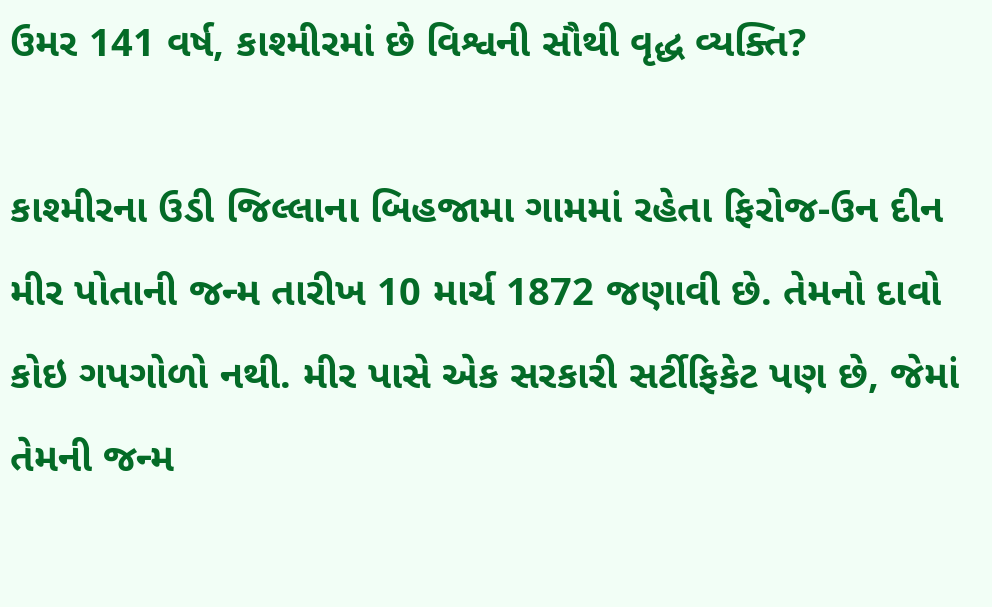ઉમર 141 વર્ષ, કાશ્મીરમાં છે વિશ્વની સૌથી વૃદ્ધ વ્યક્તિ?

કાશ્મીરના ઉડી જિલ્લાના બિહજામા ગામમાં રહેતા ફિરોજ-ઉન દીન મીર પોતાની જન્મ તારીખ 10 માર્ચ 1872 જણાવી છે. તેમનો દાવો કોઇ ગપગોળો નથી. મીર પાસે એક સરકારી સર્ટીફિકેટ પણ છે, જેમાં તેમની જન્મ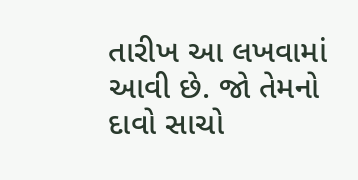તારીખ આ લખવામાં આવી છે. જો તેમનો દાવો સાચો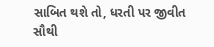સાબિત થશે તો, ધરતી પર જીવીત સૌથી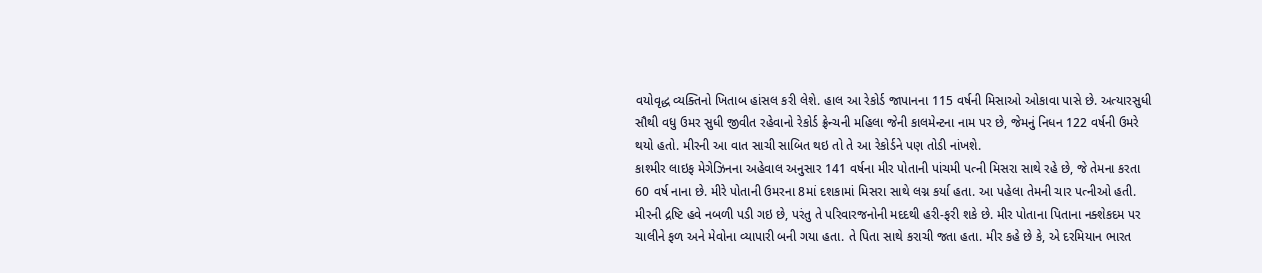વયોવૃદ્ધ વ્યક્તિનો ખિતાબ હાંસલ કરી લેશે. હાલ આ રેકોર્ડ જાપાનના 115 વર્ષની મિસાઓ ઓકાવા પાસે છે. અત્યારસુધી સૌથી વધુ ઉમર સુધી જીવીત રહેવાનો રેકોર્ડ ફ્રેન્ચની મહિલા જેની કાલમેન્ટના નામ પર છે, જેમનું નિધન 122 વર્ષની ઉમરે થયો હતો. મીરની આ વાત સાચી સાબિત થઇ તો તે આ રેકોર્ડને પણ તોડી નાંખશે.
કાશ્મીર લાઇફ મેગેઝિનના અહેવાલ અનુસાર 141 વર્ષના મીર પોતાની પાંચમી પત્ની મિસરા સાથે રહે છે, જે તેમના કરતા 60 વર્ષ નાના છે. મીરે પોતાની ઉમરના 8માં દશકામાં મિસરા સાથે લગ્ન કર્યા હતા. આ પહેલા તેમની ચાર પત્નીઓ હતી. મીરની દ્રષ્ટિ હવે નબળી પડી ગઇ છે, પરંતુ તે પરિવારજનોની મદદથી હરી-ફરી શકે છે. મીર પોતાના પિતાના નક્શેકદમ પર ચાલીને ફળ અને મેવોના વ્યાપારી બની ગયા હતા. તે પિતા સાથે કરાચી જતા હતા. મીર કહે છે કે, એ દરમિયાન ભારત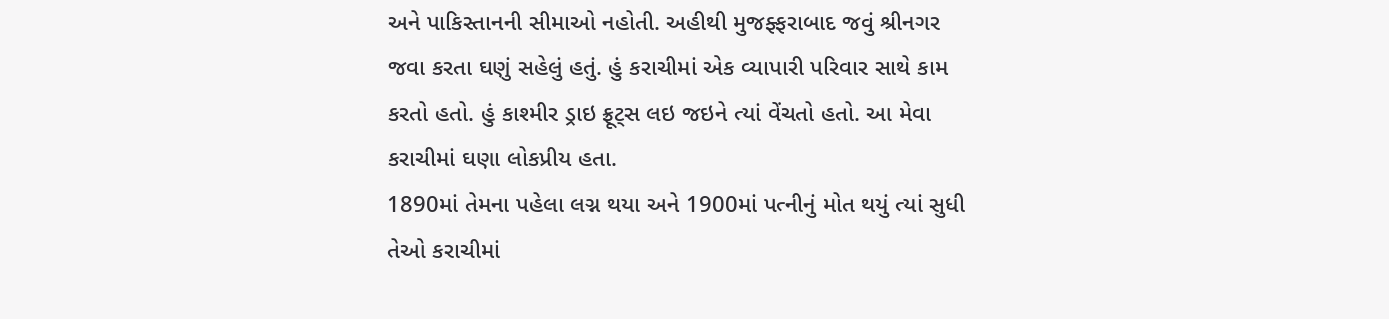અને પાકિસ્તાનની સીમાઓ નહોતી. અહીથી મુજફ્ફરાબાદ જવું શ્રીનગર જવા કરતા ઘણું સહેલું હતું. હું કરાચીમાં એક વ્યાપારી પરિવાર સાથે કામ કરતો હતો. હું કાશ્મીર ડ્રાઇ ફ્રૂટ્સ લઇ જઇને ત્યાં વેંચતો હતો. આ મેવા કરાચીમાં ઘણા લોકપ્રીય હતા.
1890માં તેમના પહેલા લગ્ન થયા અને 1900માં પત્નીનું મોત થયું ત્યાં સુધી તેઓ કરાચીમાં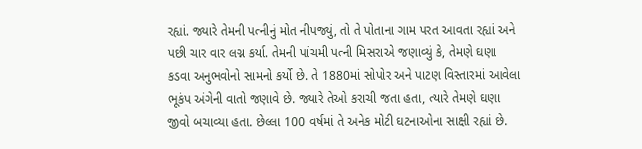રહ્યાં. જ્યારે તેમની પત્નીનું મોત નીપજ્યું, તો તે પોતાના ગામ પરત આવતા રહ્યાં અને પછી ચાર વાર લગ્ન કર્યા. તેમની પાંચમી પત્ની મિસરાએ જણાવ્યું કે, તેમણે ઘણા કડવા અનુભવોનો સામનો કર્યો છે. તે 1880માં સોપોર અને પાટણ વિસ્તારમાં આવેલા ભૂકંપ અંગેની વાતો જણાવે છે. જ્યારે તેઓ કરાચી જતા હતા, ત્યારે તેમણે ઘણા જીવો બચાવ્યા હતા. છેલ્લા 100 વર્ષમાં તે અનેક મોટી ઘટનાઓના સાક્ષી રહ્યાં છે.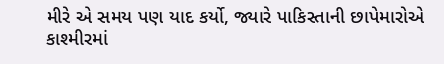મીરે એ સમય પણ યાદ કર્યો, જ્યારે પાકિસ્તાની છાપેમારોએ કાશ્મીરમાં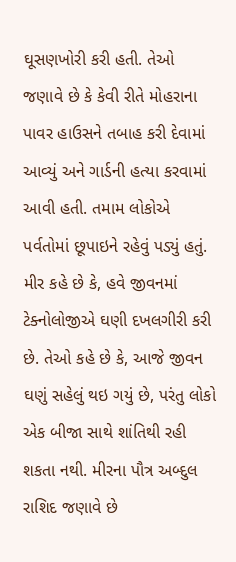ઘૂસણખોરી કરી હતી. તેઓ જણાવે છે કે કેવી રીતે મોહરાના પાવર હાઉસને તબાહ કરી દેવામાં આવ્યું અને ગાર્ડની હત્યા કરવામાં આવી હતી. તમામ લોકોએ પર્વતોમાં છૂપાઇને રહેવું પડ્યું હતું.
મીર કહે છે કે, હવે જીવનમાં ટેક્નોલોજીએ ઘણી દખલગીરી કરી છે. તેઓ કહે છે કે, આજે જીવન ઘણું સહેલું થઇ ગયું છે, પરંતુ લોકો એક બીજા સાથે શાંતિથી રહી શકતા નથી. મીરના પૌત્ર અબ્દુલ રાશિદ જણાવે છે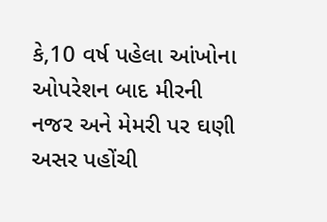કે,10 વર્ષ પહેલા આંખોના ઓપરેશન બાદ મીરની નજર અને મેમરી પર ઘણી અસર પહોંચી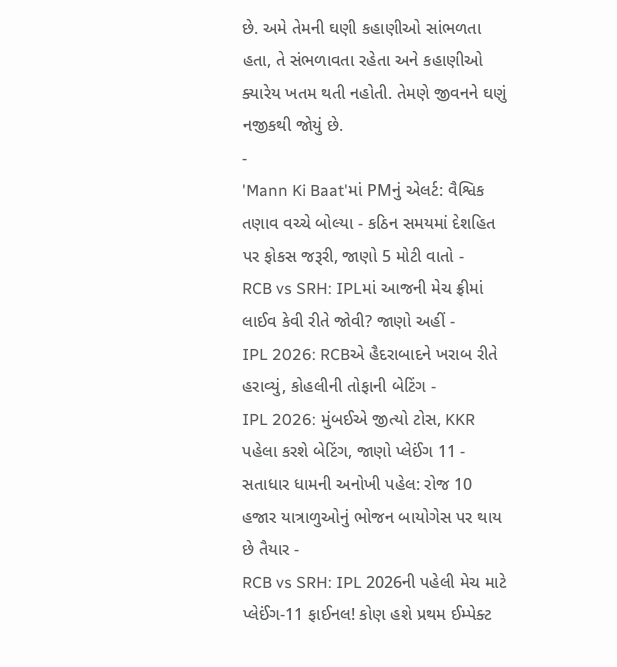છે. અમે તેમની ઘણી કહાણીઓ સાંભળતા હતા, તે સંભળાવતા રહેતા અને કહાણીઓ ક્યારેય ખતમ થતી નહોતી. તેમણે જીવનને ઘણું નજીકથી જોયું છે.
-
'Mann Ki Baat'માં PMનું એલર્ટ: વૈશ્વિક તણાવ વચ્ચે બોલ્યા - કઠિન સમયમાં દેશહિત પર ફોકસ જરૂરી, જાણો 5 મોટી વાતો -
RCB vs SRH: IPLમાં આજની મેચ ફ્રીમાં લાઈવ કેવી રીતે જોવી? જાણો અહીં -
IPL 2026: RCBએ હૈદરાબાદને ખરાબ રીતે હરાવ્યું, કોહલીની તોફાની બેટિંગ -
IPL 2026: મુંબઈએ જીત્યો ટોસ, KKR પહેલા કરશે બેટિંગ, જાણો પ્લેઈંગ 11 -
સતાધાર ધામની અનોખી પહેલ: રોજ 10 હજાર યાત્રાળુઓનું ભોજન બાયોગેસ પર થાય છે તૈયાર -
RCB vs SRH: IPL 2026ની પહેલી મેચ માટે પ્લેઈંગ-11 ફાઈનલ! કોણ હશે પ્રથમ ઈમ્પેક્ટ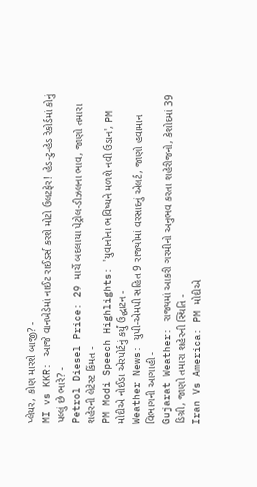પ્લેયર, કોણ મારશે બાજી? -
MI vs KKR: આજે વાનખેડેમાં નાઈટ રાઈડર્સ કરશે મોટો ઉલટફેર! હેડ-ટુ-હેડ રેકોર્ડમાં કોનું પલ્લું છે ભારે? -
Petrol Diesel Price: 29 માર્ચે બદલાયા પેટ્રોલ-ડીઝલના ભાવ, જાણો તમારા શહેરની લેટેસ્ટ કિંમત -
PM Modi Speech Highlights: 'યુવાનોના ભવિષ્યને મળશે નવી ઉડાન', PM મોદીએ નોઈડા એરપોર્ટનું કર્યું ઉદ્ઘાટન -
Weather News: યુપી-એમપી સહિત 9 રાજ્યોમાં વરસાદનું એલર્ટ, જાણો હવામાન વિભાગની આગાહી -
Gujarat Weather: રાજ્યમાં આકરી ગરમીનો અનુભવ કરતા શહેરીજનો, કેશોદમાં 39 ડિગ્રી, જાણો તમારા શહેરની સ્થિતિ -
Iran Vs America: PM મોદીએ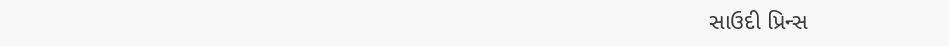સાઉદી પ્રિન્સ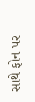સાથે ફોન પર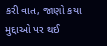કરી વાત, જાણો કયા મુદ્દાઓ પર થઈ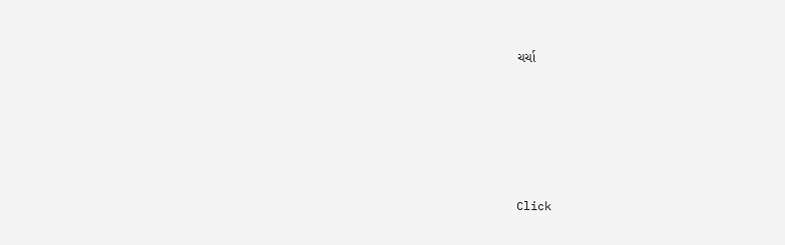ચર્ચા






Click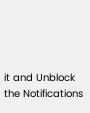it and Unblock the Notifications